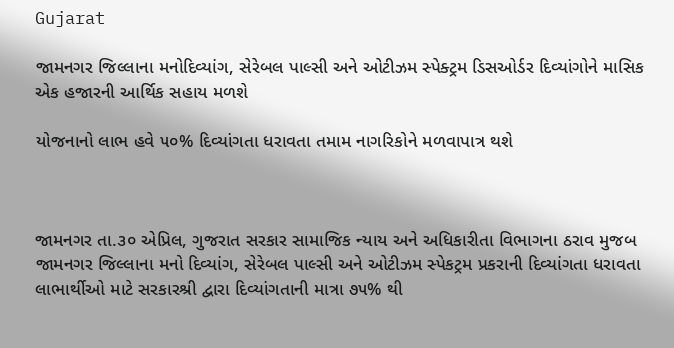Gujarat

જામનગર જિલ્લાના મનોદિવ્યાંગ, સેરેબલ પાલ્સી અને ઓટીઝમ સ્પેક્ટ્રમ ડિસઓર્ડર દિવ્યાંગોને માસિક એક હજારની આર્થિક સહાય મળશે

યોજનાનો લાભ હવે ૫૦% દિવ્યાંગતા ધરાવતા તમામ નાગરિકોને મળવાપાત્ર થશે



જામનગર તા.૩૦ એપ્રિલ, ગુજરાત સરકાર સામાજિક ન્યાય અને અધિકારીતા વિભાગના ઠરાવ મુજબ જામનગર જિલ્લાના મનો દિવ્યાંગ, સેરેબલ પાલ્સી અને ઓટીઝમ સ્પેકટ્રમ પ્રકરાની દિવ્યાંગતા ધરાવતા લાભાર્થીઓ માટે સરકારશ્રી દ્વારા દિવ્યાંગતાની માત્રા ૭૫% થી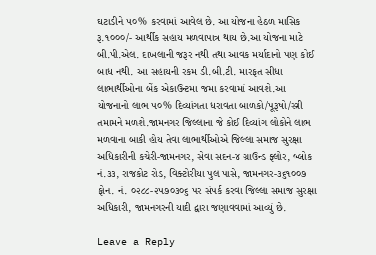ઘટાડીને ૫૦% કરવામાં આવેલ છે. આ યોજના હેઠળ માસિક રૂ.૧૦૦૦/- આર્થીક સહાય મળવાપાત્ર થાય છે.આ યોજના માટે બી.પી.એલ. દાખલાની જરૂર નથી તથા આવક મર્યાદાનો પણ કોઈ બાધ નથી. આ સહાયની રકમ ડી.બી.ટી. મારફત સીધા લાભાર્થીઓના બેંક એકાઉન્ટમા જમા કરવામાં આવશે.આ યોજનાનો લાભ ૫૦% દિવ્યાંગતા ધરાવતા બાળકો/પૂરૂષો/સ્ત્રી તમામને મળશે.જામનગર જિલ્લાના જે કોઈ દિવ્યાંગ લોકોને લાભ મળવાના બાકી હોય તેવા લાભાર્થીઓએ જિલ્લા સમાજ સુરક્ષા અધિકારીની કચેરી-જામનગર, સેવા સદન-૪ ગ્રાઉન્ડ ફ્લોર, બ્લોક નં.૩૩, રાજકોટ રોડ, વિક્ટોરીયા પુલ પાસે, જામનગર-૩૬૧૦૦૭ ફોન. નં. ૦૨૮૮-૨૫૭૦૩૦૬ પર સંપર્ક કરવા જિલ્લા સમાજ સુરક્ષા અધિકારી, જામનગરની યાદી દ્વારા જણાવવામાં આવ્યું છે.

Leave a Reply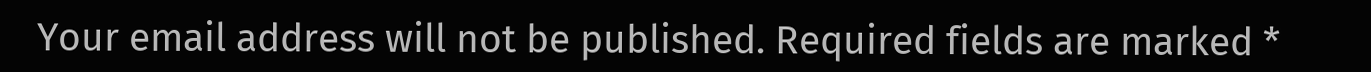Your email address will not be published. Required fields are marked *